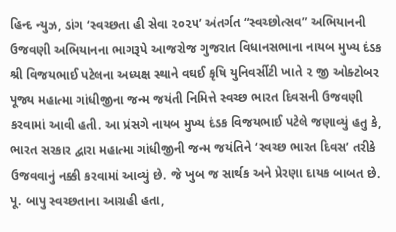હિન્દ ન્યુઝ, ડાંગ ‘સ્વચ્છતા હી સેવા ૨૦૨૫’ અંતર્ગત “સ્વચ્છોત્સવ” અભિયાનની ઉજવણી અભિયાનના ભાગરૂપે આજરોજ ગુજરાત વિધાનસભાના નાયબ મુખ્ય દંડક શ્રી વિજયભાઈ પટેલના અધ્યક્ષ સ્થાને વઘઈ કૃષિ યુનિવર્સીટી ખાતે ૨ જી ઓક્ટોબર પૂજ્ય મહાત્મા ગાંધીજીના જન્મ જયંતી નિમિત્તે સ્વચ્છ ભારત દિવસની ઉજવણી કરવામાં આવી હતી. આ પ્રંસગે નાયબ મુખ્ય દંડક વિજયભાઈ પટેલે જણાવ્યું હતુ કે, ભારત સરકાર દ્વારા મહાત્મા ગાંધીજીની જન્મ જયંતિને ‘સ્વચ્છ ભારત દિવસ’ તરીકે ઉજવવાનું નક્કી કરવામાં આવ્યું છે. જે ખુબ જ સાર્થક અને પ્રેરણા દાયક બાબત છે. પૂ. બાપુ સ્વચ્છતાના આગ્રહી હતા,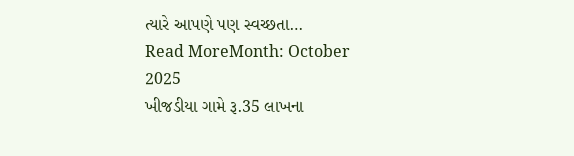ત્યારે આપણે પણ સ્વચ્છતા…
Read MoreMonth: October 2025
ખીજડીયા ગામે રૂ.35 લાખના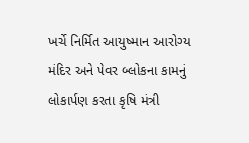ખર્ચે નિર્મિત આયુષ્માન આરોગ્ય મંદિર અને પેવર બ્લોકના કામનું લોકાર્પણ કરતા કૃષિ મંત્રી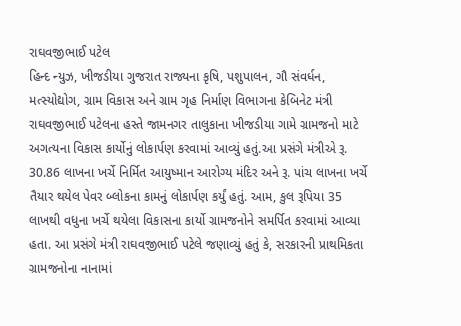રાઘવજીભાઈ પટેલ
હિન્દ ન્યુઝ, ખીજડીયા ગુજરાત રાજ્યના કૃષિ, પશુપાલન, ગૌ સંવર્ધન, મત્સ્યોદ્યોગ, ગ્રામ વિકાસ અને ગ્રામ ગૃહ નિર્માણ વિભાગના કેબિનેટ મંત્રી રાઘવજીભાઈ પટેલના હસ્તે જામનગર તાલુકાના ખીજડીયા ગામે ગ્રામજનો માટે અગત્યના વિકાસ કાર્યોનું લોકાર્પણ કરવામાં આવ્યું હતું.આ પ્રસંગે મંત્રીએ રૂ. 30.86 લાખના ખર્ચે નિર્મિત આયુષ્માન આરોગ્ય મંદિર અને રૂ. પાંચ લાખના ખર્ચે તૈયાર થયેલ પેવર બ્લોકના કામનું લોકાર્પણ કર્યું હતું. આમ, કુલ રૂપિયા 35 લાખથી વધુના ખર્ચે થયેલા વિકાસના કાર્યો ગ્રામજનોને સમર્પિત કરવામાં આવ્યા હતા. આ પ્રસંગે મંત્રી રાઘવજીભાઈ પટેલે જણાવ્યું હતું કે, સરકારની પ્રાથમિકતા ગ્રામજનોના નાનામાં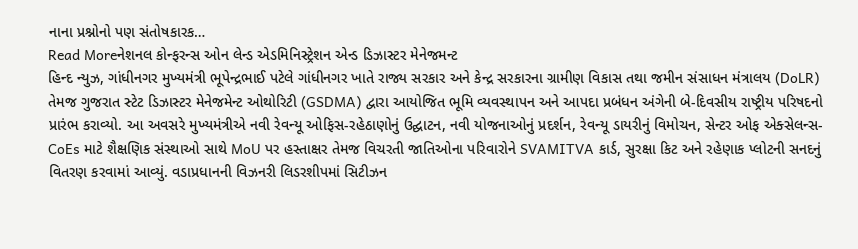નાના પ્રશ્નોનો પણ સંતોષકારક…
Read Moreનેશનલ કોન્ફરન્સ ઓન લેન્ડ એડમિનિસ્ટ્રેશન એન્ડ ડિઝાસ્ટર મેનેજમન્ટ
હિન્દ ન્યુઝ, ગાંધીનગર મુખ્યમંત્રી ભૂપેન્દ્રભાઈ પટેલે ગાંધીનગર ખાતે રાજ્ય સરકાર અને કેન્દ્ર સરકારના ગ્રામીણ વિકાસ તથા જમીન સંસાધન મંત્રાલય (DoLR) તેમજ ગુજરાત સ્ટેટ ડિઝાસ્ટર મેનેજમેન્ટ ઓથોરિટી (GSDMA) દ્વારા આયોજિત ભૂમિ વ્યવસ્થાપન અને આપદા પ્રબંધન અંગેની બે-દિવસીય રાષ્ટ્રીય પરિષદનો પ્રારંભ કરાવ્યો. આ અવસરે મુખ્યમંત્રીએ નવી રેવન્યૂ ઓફિસ-રહેઠાણોનું ઉદ્ઘાટન, નવી યોજનાઓનું પ્રદર્શન, રેવન્યૂ ડાયરીનું વિમોચન, સેન્ટર ઓફ એક્સેલન્સ-CoEs માટે શૈક્ષણિક સંસ્થાઓ સાથે MoU પર હસ્તાક્ષર તેમજ વિચરતી જાતિઓના પરિવારોને SVAMITVA કાર્ડ, સુરક્ષા કિટ અને રહેણાક પ્લોટની સનદનું વિતરણ કરવામાં આવ્યું. વડાપ્રધાનની વિઝનરી લિડરશીપમાં સિટીઝન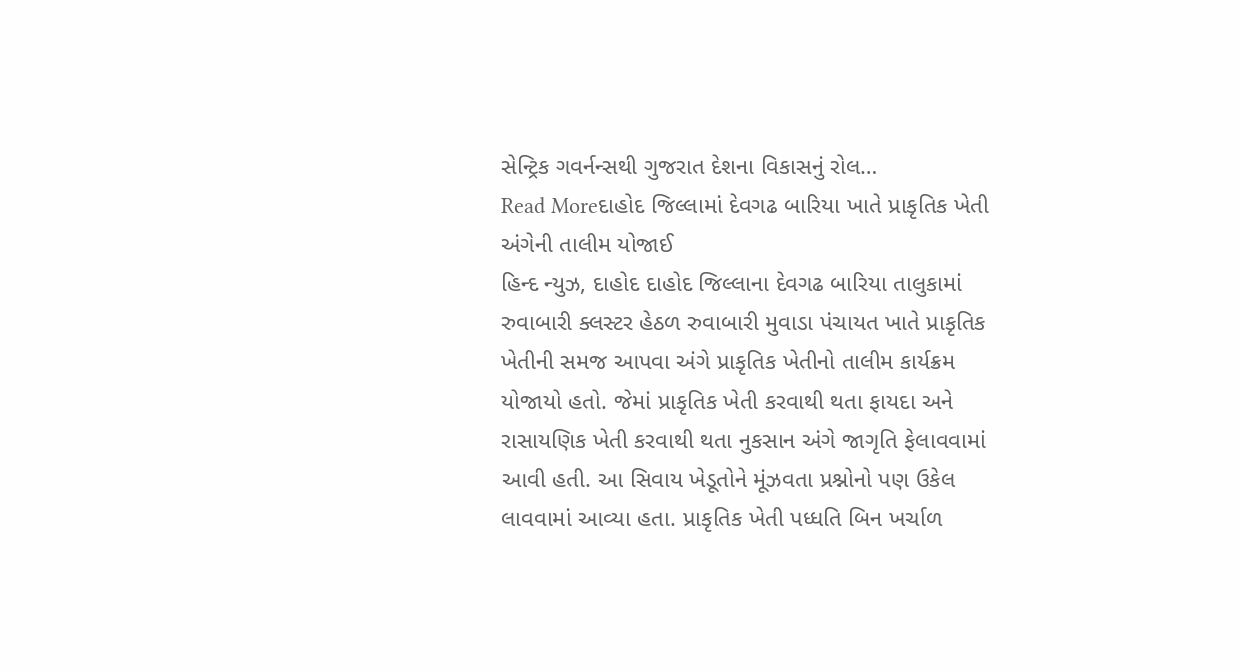સેન્ટ્રિક ગવર્નન્સથી ગુજરાત દેશના વિકાસનું રોલ…
Read Moreદાહોદ જિલ્લામાં દેવગઢ બારિયા ખાતે પ્રાકૃતિક ખેતી અંગેની તાલીમ યોજાઈ
હિન્દ ન્યુઝ, દાહોદ દાહોદ જિલ્લાના દેવગઢ બારિયા તાલુકામાં રુવાબારી ક્લસ્ટર હેઠળ રુવાબારી મુવાડા પંચાયત ખાતે પ્રાકૃતિક ખેતીની સમજ આપવા અંગે પ્રાકૃતિક ખેતીનો તાલીમ કાર્યક્રમ યોજાયો હતો. જેમાં પ્રાકૃતિક ખેતી કરવાથી થતા ફાયદા અને રાસાયણિક ખેતી કરવાથી થતા નુકસાન અંગે જાગૃતિ ફેલાવવામાં આવી હતી. આ સિવાય ખેડૂતોને મૂંઝવતા પ્રશ્નોનો પણ ઉકેલ લાવવામાં આવ્યા હતા. પ્રાકૃતિક ખેતી પધ્ધતિ બિન ખર્ચાળ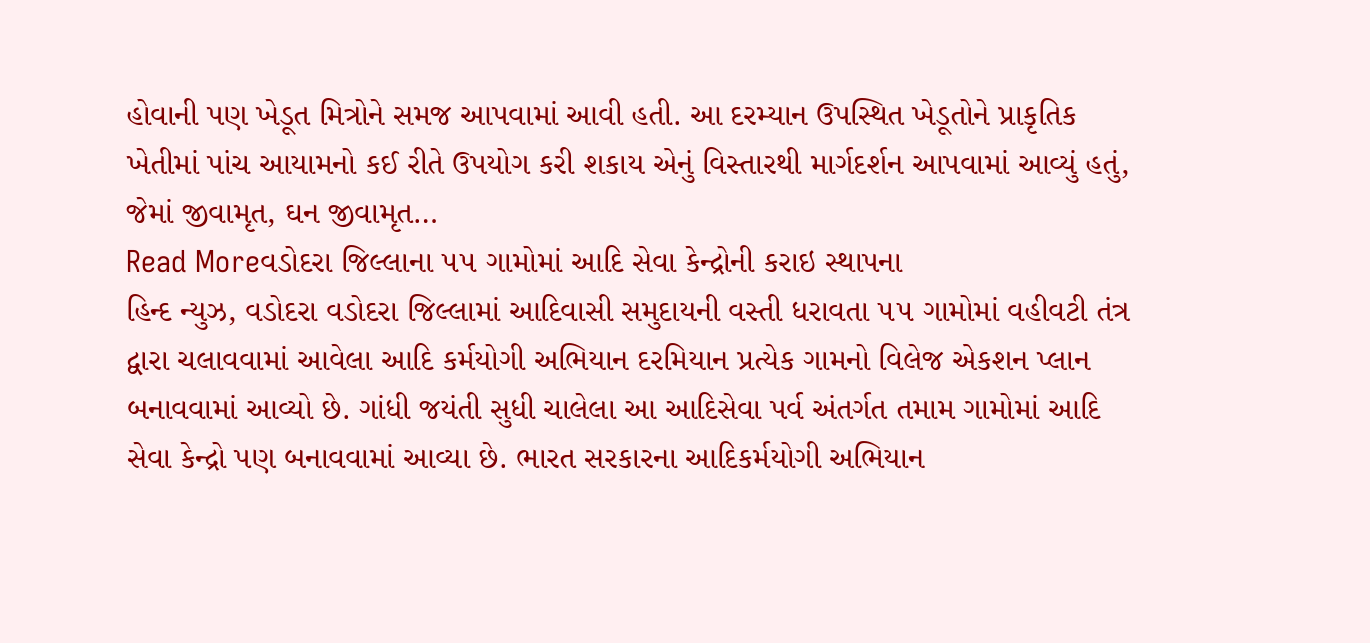હોવાની પણ ખેડૂત મિત્રોને સમજ આપવામાં આવી હતી. આ દરમ્યાન ઉપસ્થિત ખેડૂતોને પ્રાકૃતિક ખેતીમાં પાંચ આયામનો કઈ રીતે ઉપયોગ કરી શકાય એનું વિસ્તારથી માર્ગદર્શન આપવામાં આવ્યું હતું, જેમાં જીવામૃત, ઘન જીવામૃત…
Read Moreવડોદરા જિલ્લાના ૫૫ ગામોમાં આદિ સેવા કેન્દ્રોની કરાઇ સ્થાપના
હિન્દ ન્યુઝ, વડોદરા વડોદરા જિલ્લામાં આદિવાસી સમુદાયની વસ્તી ધરાવતા ૫૫ ગામોમાં વહીવટી તંત્ર દ્વારા ચલાવવામાં આવેલા આદિ કર્મયોગી અભિયાન દરમિયાન પ્રત્યેક ગામનો વિલેજ એકશન પ્લાન બનાવવામાં આવ્યો છે. ગાંધી જયંતી સુધી ચાલેલા આ આદિસેવા પર્વ અંતર્ગત તમામ ગામોમાં આદિ સેવા કેન્દ્રો પણ બનાવવામાં આવ્યા છે. ભારત સરકારના આદિકર્મયોગી અભિયાન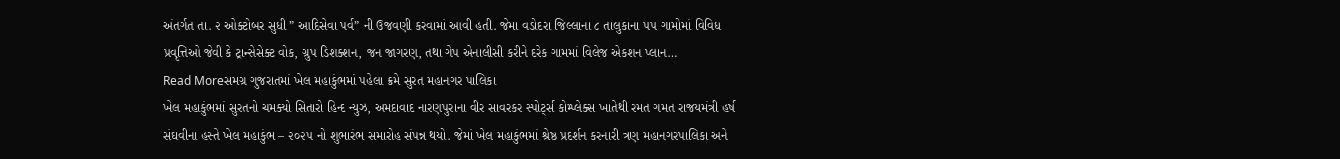અંતર્ગત તા. ૨ ઓક્ટોબર સુધી ” આદિસેવા પર્વ” ની ઉજવણી કરવામાં આવી હતી. જેમા વડોદરા જિલ્લાના ૮ તાલુકાના ૫૫ ગામોમાં વિવિધ પ્રવૃત્તિઓ જેવી કે ટ્રાન્સેસેક્ટ વોક, ગ્રુપ ડિશક્શન, જન જાગરણ, તથા ગેપ એનાલીસી કરીને દરેક ગામમાં વિલેજ એકશન પ્લાન…
Read Moreસમગ્ર ગુજરાતમાં ખેલ મહાકુંભમાં પહેલા ક્રમે સુરત મહાનગર પાલિકા
ખેલ મહાકુંભમાં સુરતનો ચમક્યો સિતારો હિન્દ ન્યુઝ, અમદાવાદ નારણપુરાના વીર સાવરકર સ્પોર્ટ્સ કોમ્પ્લેક્સ ખાતેથી રમત ગમત રાજયમંત્રી હર્ષ સંઘવીના હસ્તે ખેલ મહાકુંભ – ૨૦૨૫ નો શુભારંભ સમારોહ સંપન્ન થયો. જેમાં ખેલ મહાકુંભમાં શ્રેષ્ઠ પ્રદર્શન કરનારી ત્રણ મહાનગરપાલિકા અને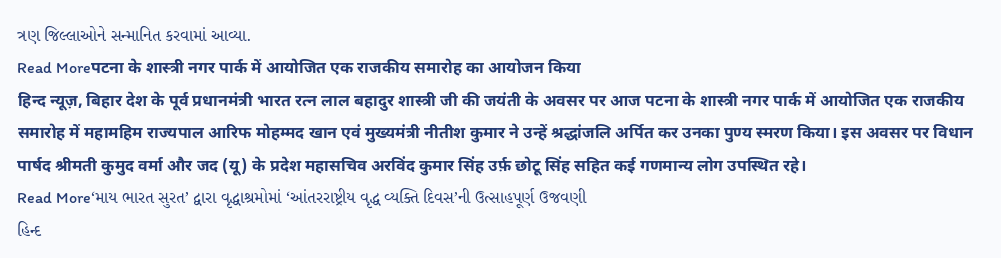ત્રણ જિલ્લાઓને સન્માનિત કરવામાં આવ્યા.
Read Moreपटना के शास्त्री नगर पार्क में आयोजित एक राजकीय समारोह का आयोजन किया
हिन्द न्यूज़, बिहार देश के पूर्व प्रधानमंत्री भारत रत्न लाल बहादुर शास्त्री जी की जयंती के अवसर पर आज पटना के शास्त्री नगर पार्क में आयोजित एक राजकीय समारोह में महामहिम राज्यपाल आरिफ मोहम्मद खान एवं मुख्यमंत्री नीतीश कुमार ने उन्हें श्रद्धांजलि अर्पित कर उनका पुण्य स्मरण किया। इस अवसर पर विधान पार्षद श्रीमती कुमुद वर्मा और जद (यू) के प्रदेश महासचिव अरविंद कुमार सिंह उर्फ़ छोटू सिंह सहित कई गणमान्य लोग उपस्थित रहे।
Read More‘માય ભારત સુરત’ દ્વારા વૃદ્ધાશ્રમોમાં ‘આંતરરાષ્ટ્રીય વૃદ્ધ વ્યક્તિ દિવસ’ની ઉત્સાહપૂર્ણ ઉજવણી
હિન્દ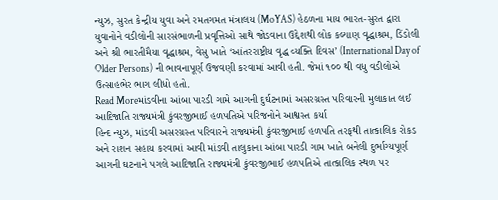ન્યુઝ, સુરત કેન્દ્રીય યુવા અને રમતગમત મંત્રાલય (MoYAS) હેઠળના માય ભારત-સુરત દ્વારા યુવાનોને વડીલોની સારસંભાળની પ્રવૃત્તિઓ સાથે જોડવાના ઉદ્દેશથી લોક કલ્યાણ વૃદ્ધાશ્રમ, ડિંડોલી અને શ્રી ભારતીમૈયા વૃદ્ધાશ્રમ, વેસુ ખાતે ‘આંતરરાષ્ટ્રીય વૃદ્ધ વ્યક્તિ દિવસ’ (International Day of Older Persons) ની ભાવનાપૂર્ણ ઉજવણી કરવામાં આવી હતી. જેમાં ૧૦૦ થી વધુ વડીલોએ ઉત્સાહભેર ભાગ લીધો હતો.
Read Moreમાંડવીના આંબા પારડી ગામે આગની દુર્ઘટનામાં અસરગ્રસ્ત પરિવારની મુલાકાત લઈ આદિજાતિ રાજ્યમંત્રી કુંવરજીભાઈ હળપતિએ પરિજનોને આશ્વસ્ત કર્યા
હિન્દ ન્યુઝ, માંડવી અસરગ્રસ્ત પરિવારને રાજ્યમંત્રી કુંવરજીભાઈ હળપતિ તરફથી તાત્કાલિક રોકડ અને રાશન સહાય કરવામાં આવી માંડવી તાલુકાના આંબા પારડી ગામ ખાતે બનેલી દુર્ભાગ્યપૂર્ણ આગની ઘટનાને પગલે આદિજાતિ રાજ્યમંત્રી કુંવરજીભાઈ હળપતિએ તાત્કાલિક સ્થળ પર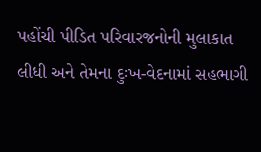પહોંચી પીડિત પરિવારજનોની મુલાકાત લીધી અને તેમના દુઃખ-વેદનામાં સહભાગી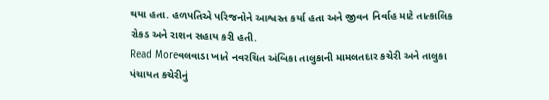થયા હતા. હળપતિએ પરિજનોને આશ્વસ્ત કર્યા હતા અને જીવન નિર્વાહ માટે તાત્કાલિક રોકડ અને રાશન સહાય કરી હતી.
Read Moreવલવાડા ખાતે નવરચિત અંબિકા તાલુકાની મામલતદાર કચેરી અને તાલુકા પંચાયત કચેરીનું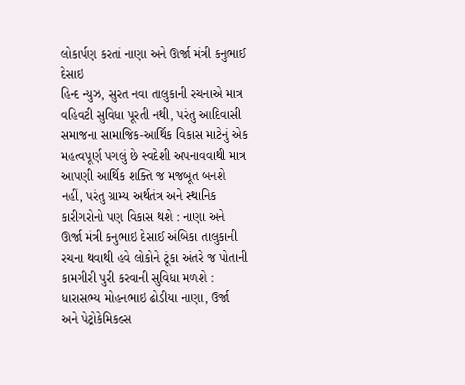લોકાર્પણ કરતાં નાણા અને ઊર્જા મંત્રી કનુભાઈ દેસાઇ
હિન્દ ન્યુઝ, સુરત નવા તાલુકાની રચનાએ માત્ર વહિવટી સુવિધા પૂરતી નથી, પરંતુ આદિવાસી સમાજના સામાજિક-આર્થિક વિકાસ માટેનું એક મહત્વપૂર્ણ પગલું છે સ્વદેશી અપનાવવાથી માત્ર આપણી આર્થિક શક્તિ જ મજબૂત બનશે નહીં, પરંતુ ગ્રામ્ય અર્થતંત્ર અને સ્થાનિક કારીગરોનો પણ વિકાસ થશે : નાણા અને ઊર્જા મંત્રી કનુભાઇ દેસાઈ અંબિકા તાલુકાની રચના થવાથી હવે લોકોને ટૂંકા અંતરે જ પોતાની કામગીરી પુરી કરવાની સુવિધા મળશે : ધારાસભ્ય મોહનભાઇ ઢોડીયા નાણા, ઉર્જા અને પેટ્રોકેમિકલ્સ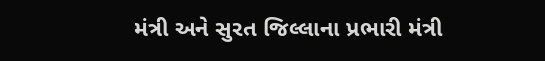મંત્રી અને સુરત જિલ્લાના પ્રભારી મંત્રી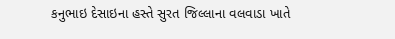કનુભાઇ દેસાઇના હસ્તે સુરત જિલ્લાના વલવાડા ખાતે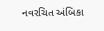નવરચિત અંબિકા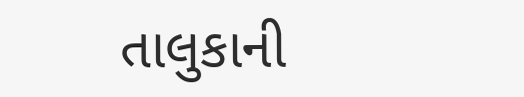તાલુકાની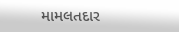મામલતદાર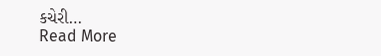કચેરી…
Read More